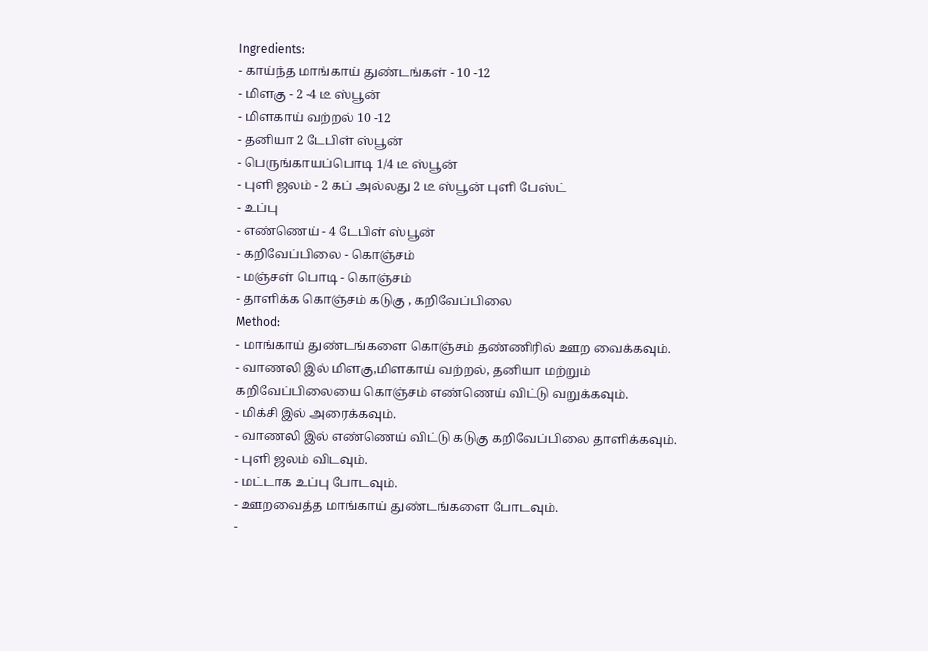Ingredients:
- காய்ந்த மாங்காய் துண்டங்கள் - 10 -12
- மிளகு - 2 -4 டீ ஸ்பூன்
- மிளகாய் வற்றல் 10 -12
- தனியா 2 டேபிள் ஸ்பூன்
- பெருங்காயப்பொடி 1/4 டீ ஸ்பூன்
- புளி ஜலம் - 2 கப் அல்லது 2 டீ ஸ்பூன் புளி பேஸ்ட்
- உப்பு
- எண்ணெய் - 4 டேபிள் ஸ்பூன்
- கறிவேப்பிலை - கொஞ்சம்
- மஞ்சள் பொடி - கொஞ்சம்
- தாளிக்க கொஞ்சம் கடுகு , கறிவேப்பிலை
Method:
- மாங்காய் துண்டங்களை கொஞ்சம் தண்ணிரில் ஊற வைக்கவும்.
- வாணலி இல் மிளகு,மிளகாய் வற்றல், தனியா மற்றும் கறிவேப்பிலையை கொஞ்சம் எண்ணெய் விட்டு வறுக்கவும்.
- மிக்சி இல் அரைக்கவும்.
- வாணலி இல் எண்ணெய் விட்டு கடுகு கறிவேப்பிலை தாளிக்கவும்.
- புளி ஜலம் விடவும்.
- மட்டாக உப்பு போடவும்.
- ஊறவைத்த மாங்காய் துண்டங்களை போடவும்.
-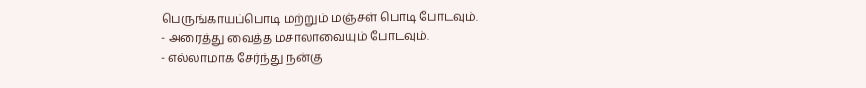பெருங்காயப்பொடி மற்றும் மஞ்சள் பொடி போடவும்.
- அரைத்து வைத்த மசாலாவையும் போடவும்.
- எல்லாமாக சேர்ந்து நன்கு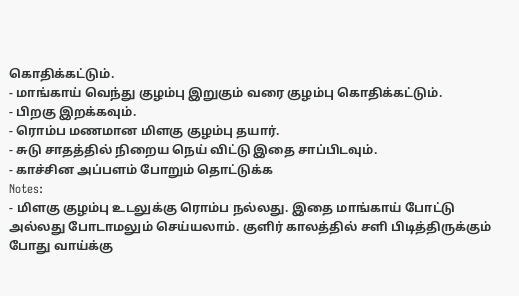கொதிக்கட்டும்.
- மாங்காய் வெந்து குழம்பு இறுகும் வரை குழம்பு கொதிக்கட்டும்.
- பிறகு இறக்கவும்.
- ரொம்ப மணமான மிளகு குழம்பு தயார்.
- சுடு சாதத்தில் நிறைய நெய் விட்டு இதை சாப்பிடவும்.
- காச்சின அப்பளம் போறும் தொட்டுக்க
Notes:
- மிளகு குழம்பு உடலுக்கு ரொம்ப நல்லது. இதை மாங்காய் போட்டு அல்லது போடாமலும் செய்யலாம். குளிர் காலத்தில் சளி பிடித்திருக்கும் போது வாய்க்கு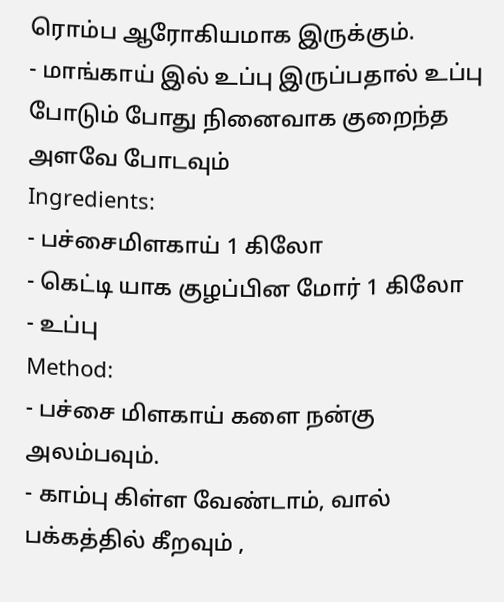ரொம்ப ஆரோகியமாக இருக்கும்.
- மாங்காய் இல் உப்பு இருப்பதால் உப்பு போடும் போது நினைவாக குறைந்த அளவே போடவும்
Ingredients:
- பச்சைமிளகாய் 1 கிலோ
- கெட்டி யாக குழப்பின மோர் 1 கிலோ
- உப்பு
Method:
- பச்சை மிளகாய் களை நன்கு அலம்பவும்.
- காம்பு கிள்ள வேண்டாம், வால் பக்கத்தில் கீறவும் ,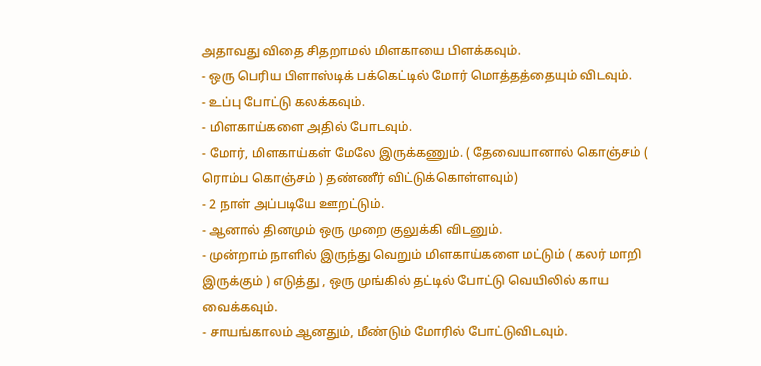அதாவது விதை சிதறாமல் மிளகாயை பிளக்கவும்.
- ஒரு பெரிய பிளாஸ்டிக் பக்கெட்டில் மோர் மொத்தத்தையும் விடவும்.
- உப்பு போட்டு கலக்கவும்.
- மிளகாய்களை அதில் போடவும்.
- மோர், மிளகாய்கள் மேலே இருக்கணும். ( தேவையானால் கொஞ்சம் ( ரொம்ப கொஞ்சம் ) தண்ணீர் விட்டுக்கொள்ளவும்)
- 2 நாள் அப்படியே ஊறட்டும்.
- ஆனால் தினமும் ஒரு முறை குலுக்கி விடனும்.
- முன்றாம் நாளில் இருந்து வெறும் மிளகாய்களை மட்டும் ( கலர் மாறி இருக்கும் ) எடுத்து , ஒரு முங்கில் தட்டில் போட்டு வெயிலில் காய வைக்கவும்.
- சாயங்காலம் ஆனதும், மீண்டும் மோரில் போட்டுவிடவும்.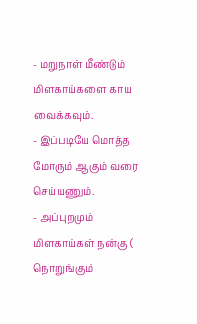- மறுநாள் மீண்டும் மிளகாய்களை காய வைக்கவும்.
- இப்படியே மொத்த மோரும் ஆகும் வரை செய்யணும்.
- அப்புறமும் மிளகாய்கள் நன்கு ( நொறுங்கும்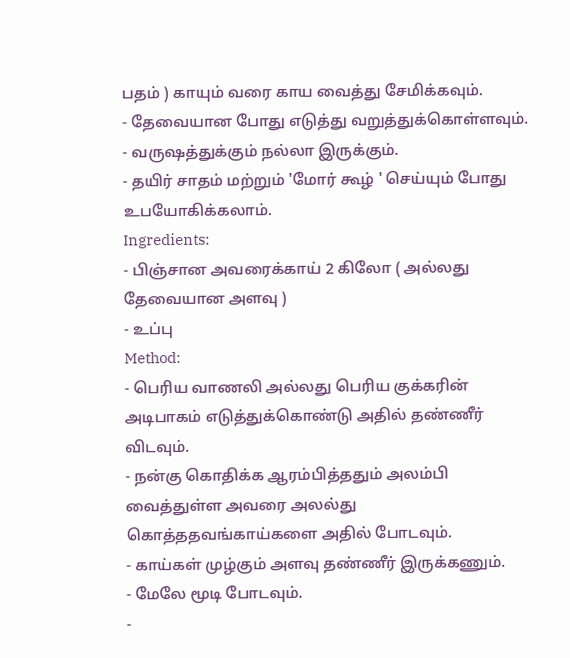பதம் ) காயும் வரை காய வைத்து சேமிக்கவும்.
- தேவையான போது எடுத்து வறுத்துக்கொள்ளவும்.
- வருஷத்துக்கும் நல்லா இருக்கும்.
- தயிர் சாதம் மற்றும் 'மோர் கூழ் ' செய்யும் போது உபயோகிக்கலாம்.
Ingredients:
- பிஞ்சான அவரைக்காய் 2 கிலோ ( அல்லது தேவையான அளவு )
- உப்பு
Method:
- பெரிய வாணலி அல்லது பெரிய குக்கரின் அடிபாகம் எடுத்துக்கொண்டு அதில் தண்ணீர் விடவும்.
- நன்கு கொதிக்க ஆரம்பித்ததும் அலம்பி வைத்துள்ள அவரை அலல்து கொத்ததவங்காய்களை அதில் போடவும்.
- காய்கள் முழ்கும் அளவு தண்ணீர் இருக்கணும்.
- மேலே மூடி போடவும்.
-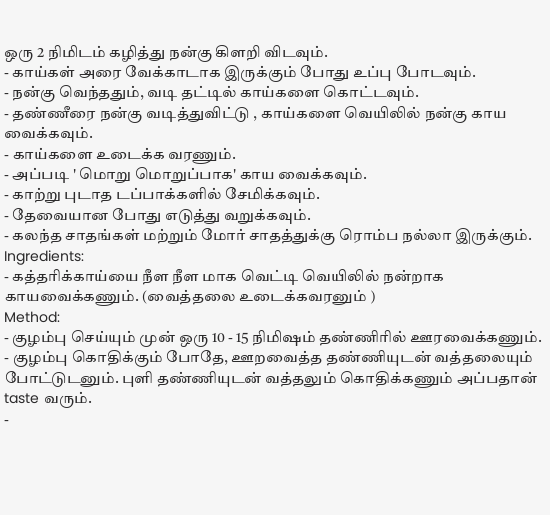ஒரு 2 நிமிடம் கழித்து நன்கு கிளறி விடவும்.
- காய்கள் அரை வேக்காடாக இருக்கும் போது உப்பு போடவும்.
- நன்கு வெந்ததும், வடி தட்டில் காய்களை கொட்டவும்.
- தண்ணீரை நன்கு வடித்துவிட்டு , காய்களை வெயிலில் நன்கு காய வைக்கவும்.
- காய்களை உடைக்க வரணும்.
- அப்படி ' மொறு மொறுப்பாக' காய வைக்கவும்.
- காற்று புடாத டப்பாக்களில் சேமிக்கவும்.
- தேவையான போது எடுத்து வறுக்கவும்.
- கலந்த சாதங்கள் மற்றும் மோர் சாதத்துக்கு ரொம்ப நல்லா இருக்கும்.
Ingredients:
- கத்தரிக்காய்யை நீள நீள மாக வெட்டி வெயிலில் நன்றாக காயவைக்கணும். (வைத்தலை உடைக்கவரனும் )
Method:
- குழம்பு செய்யும் முன் ஒரு 10 - 15 நிமிஷம் தண்ணிரில் ஊரவைக்கணும்.
- குழம்பு கொதிக்கும் போதே, ஊறவைத்த தண்ணியுடன் வத்தலையும் போட்டுடனும். புளி தண்ணியுடன் வத்தலும் கொதிக்கணும் அப்பதான் taste வரும்.
-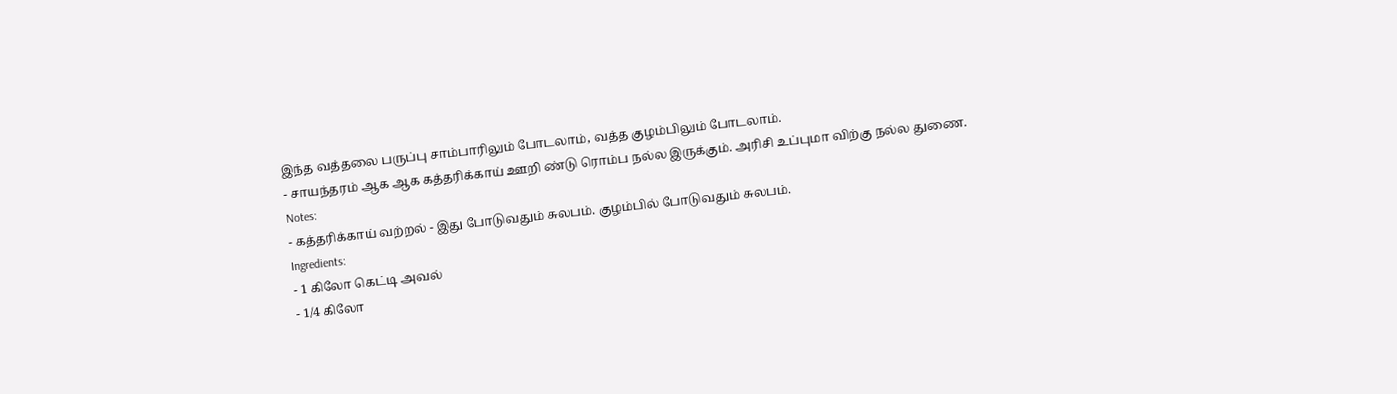இந்த வத்தலை பருப்பு சாம்பாரிலும் போடலாம், வத்த குழம்பிலும் போடலாம்.
- சாயந்தரம் ஆக ஆக கத்தரிக்காய் ஊறி ண்டு ரொம்ப நல்ல இருக்கும். அரிசி உப்புமா விற்கு நல்ல துணை.
Notes:
- கத்தரிக்காய் வற்றல் - இது போடுவதும் சுலபம். குழம்பில் போடுவதும் சுலபம்.
Ingredients:
- 1 கிலோ கெட்டி அவல்
- 1/4 கிலோ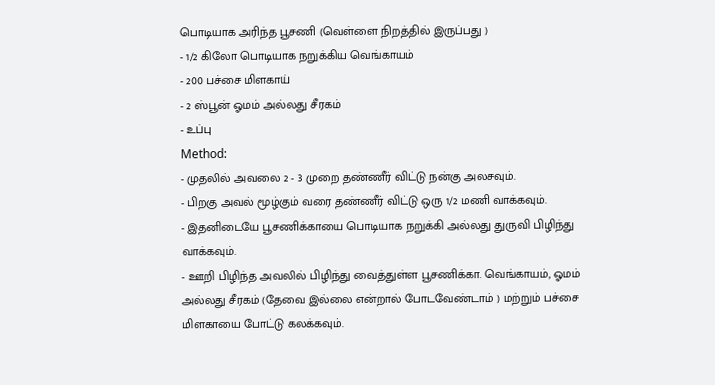பொடியாக அரிந்த பூசணி (வெள்ளை நிறத்தில் இருப்பது )
- 1/2 கிலோ பொடியாக நறுக்கிய வெங்காயம்
- 200 பச்சை மிளகாய்
- 2 ஸ்பூன் ஓமம் அல்லது சீரகம்
- உப்பு
Method:
- முதலில் அவலை 2 - 3 முறை தண்ணீர் விட்டு நன்கு அலசவும்.
- பிறகு அவல் மூழ்கும் வரை தண்ணீர் விட்டு ஒரு 1/2 மணி வாக்கவும்.
- இதனிடையே பூசணிக்காயை பொடியாக நறுக்கி அல்லது துருவி பிழிந்து வாக்கவும்.
- ஊறி பிழிந்த அவலில் பிழிந்து வைத்துள்ள பூசணிக்கா. வெங்காயம், ஓமம் அல்லது சீரகம் (தேவை இல்லை என்றால் போடவேண்டாம் ) மற்றும் பச்சை மிளகாயை போட்டு கலக்கவும்.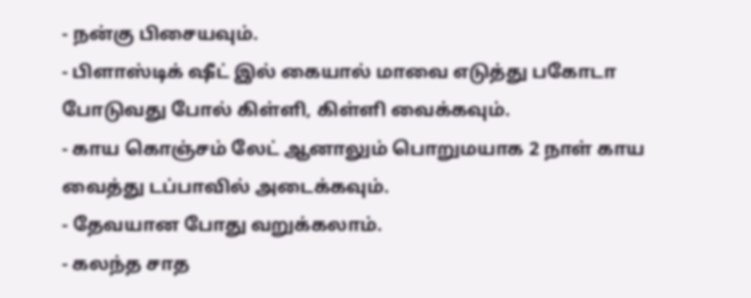- நன்கு பிசையவும்.
- பிளாஸ்டிக் ஷீட் இல் கையால் மாவை எடுத்து பகோடா போடுவது போல் கிள்ளி, கிள்ளி வைக்கவும்.
- காய கொஞ்சம் லேட் ஆனாலும் பொறுமயாக 2 நாள் காய வைத்து டப்பாவில் அடைக்கவும்.
- தேவயான போது வறுக்கலாம்.
- கலந்த சாத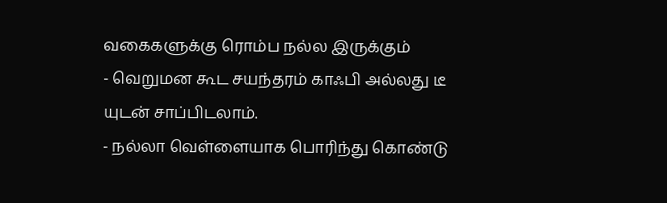வகைகளுக்கு ரொம்ப நல்ல இருக்கும்
- வெறுமன கூட சயந்தரம் காஃபி அல்லது டீ யுடன் சாப்பிடலாம்.
- நல்லா வெள்ளையாக பொரிந்து கொண்டு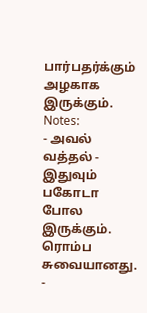பார்பதர்க்கும் அழகாக இருக்கும்.
Notes:
- அவல் வத்தல் - இதுவும் பகோடா போல இருக்கும். ரொம்ப சுவையானது.
-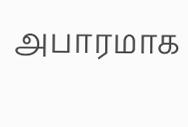அபாரமாக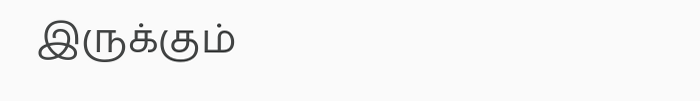இருக்கும்